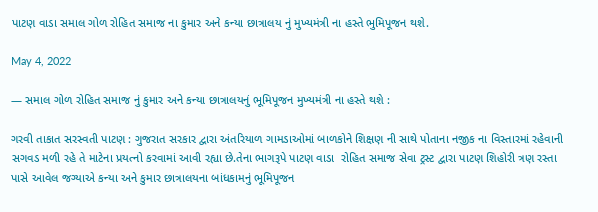પાટણ વાડા સમાલ ગોળ રોહિત સમાજ ના કુમાર અને કન્યા છાત્રાલય નું મુખ્યમંત્રી ના હસ્તે ભુમિપૂજન થશે.

May 4, 2022

— સમાલ ગોળ રોહિત સમાજ નું કુમાર અને કન્યા છાત્રાલયનું ભૂમિપૂજન મુખ્યમંત્રી ના હસ્તે થશે :

ગરવી તાકાત સરસ્વતી પાટણ : ગુજરાત સરકાર દ્વારા અંતરિયાળ ગામડાઓમાં બાળકોને શિક્ષણ ની સાથે પોતાના નજીક ના વિસ્તારમાં રહેવાની સગવડ મળી રહે તે માટેના પ્રયત્નો કરવામાં આવી રહ્યા છે.તેના ભાગરૂપે પાટણ વાડા  રોહિત સમાજ સેવા ટ્રસ્ટ દ્વારા પાટણ શિહોરી ત્રણ રસ્તા પાસે આવેલ જગ્યાએ કન્યા અને કુમાર છાત્રાલયના બાંધકામનું ભૂમિપૂજન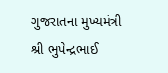ગુજરાતના મુખ્યમંત્રી શ્રી ભુપેન્દ્રભાઈ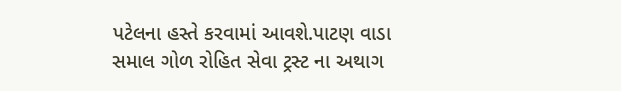પટેલના હસ્તે કરવામાં આવશે.પાટણ વાડા સમાલ ગોળ રોહિત સેવા ટ્રસ્ટ ના અથાગ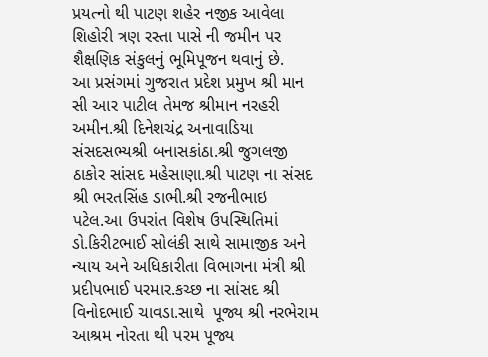પ્રયત્નો થી પાટણ શહેર નજીક આવેલા શિહોરી ત્રણ રસ્તા પાસે ની જમીન પર શૈક્ષણિક સંકુલનું ભૂમિપૂજન થવાનું છે.
આ પ્રસંગમાં ગુજરાત પ્રદેશ પ્રમુખ શ્રી માન સી આર પાટીલ તેમજ શ્રીમાન નરહરી અમીન.શ્રી દિનેશચંદ્ર અનાવાડિયા સંસદસભ્યશ્રી બનાસકાંઠા.શ્રી જુગલજી ઠાકોર સાંસદ મહેસાણા.શ્રી પાટણ ના સંસદ શ્રી ભરતસિંહ ડાભી.શ્રી રજનીભાઇ પટેલ.આ ઉપરાંત વિશેષ ઉપસ્થિતિમાં ડો.કિરીટભાઈ સોલંકી સાથે સામાજીક અને ન્યાય અને અધિકારીતા વિભાગના મંત્રી શ્રી પ્રદીપભાઈ પરમાર.કચ્છ ના સાંસદ શ્રી વિનોદભાઈ ચાવડા.સાથે  પૂજ્ય શ્રી નરભેરામ આશ્રમ નોરતા થી પરમ પૂજ્ય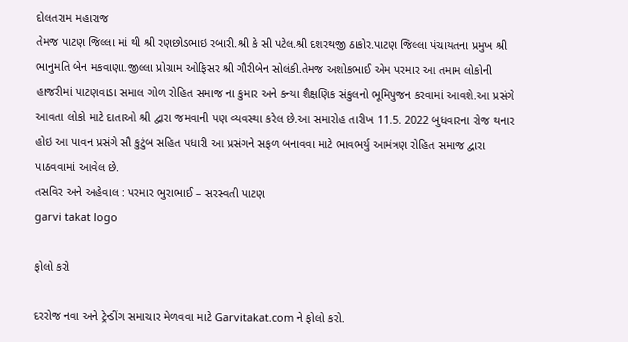દોલતરામ મહારાજ
તેમજ પાટણ જિલ્લા માં થી શ્રી રણછોડભાઇ રબારી.શ્રી કે સી પટેલ.શ્રી દશરથજી ઠાકોર.પાટણ જિલ્લા પંચાયતના પ્રમુખ શ્રી ભાનુમતિ બેન મકવાણા.જીલ્લા પ્રોગ્રામ ઓફિસર શ્રી ગૌરીબેન સોલંકી.તેમજ અશોકભાઈ એમ પરમાર આ તમામ લોકોની હાજરીમાં પાટણવાડા સમાલ ગોળ રોહિત સમાજ ના કુમાર અને કન્યા શૈક્ષણિક સંકુલનો ભૂમિપુજન કરવામાં આવશે.આ પ્રસંગે આવતા લોકો માટે દાતાઓ શ્રી દ્વારા જમવાની પણ વ્યવસ્થા કરેલ છે.આ સમારોહ તારીખ 11.5. 2022 બુધવારના રોજ થનાર હોઇ આ પાવન પ્રસંગે સૌ કુટુંબ સહિત પધારી આ પ્રસંગને સફળ બનાવવા માટે ભાવભર્યુ આમંત્રણ રોહિત સમાજ દ્વારા પાઠવવામાં આવેલ છે.
તસવિર અને અહેવાલ : પરમાર ભુરાભાઈ – સરસ્વતી પાટણ
garvi takat logo

ફોલો કરો

દરરોજ નવા અને ટ્રેન્ડીંગ સમાચાર મેળવવા માટે Garvitakat.com ને ફોલો કરો.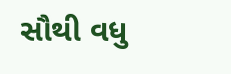સૌથી વધુ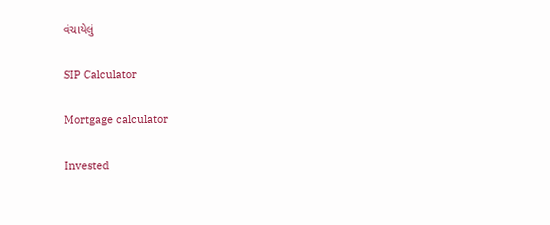વંચાયેલું

SIP Calculator

Mortgage calculator

Invested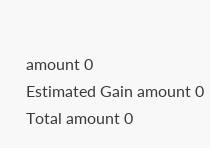amount 0
Estimated Gain amount 0
Total amount 0